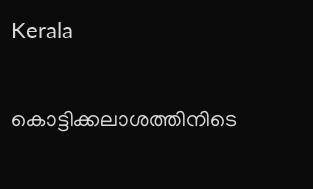Kerala

കൊട്ടിക്കലാശത്തിനിടെ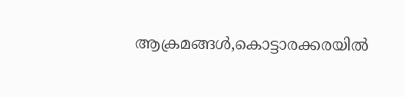ആക്രമങ്ങള്‍,കൊട്ടാരക്കരയില്‍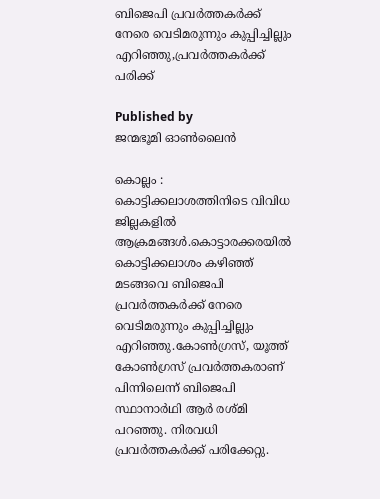ബിജെപി പ്രവര്‍ത്തകര്‍ക്ക് നേരെ വെടിമരുന്നും കുപ്പിച്ചില്ലും എറിഞ്ഞു,പ്രവര്‍ത്തകര്‍ക്ക് പരിക്ക്

Published by
ജന്മഭൂമി ഓണ്‍ലൈന്‍

കൊല്ലം : കൊട്ടിക്കലാശത്തിനിടെ വിവിധ ജില്ലകളില്‍ ആക്രമങ്ങള്‍.കൊട്ടാരക്കരയില്‍ കൊട്ടിക്കലാശം കഴിഞ്ഞ് മടങ്ങവെ ബിജെപി പ്രവര്‍ത്തകര്‍ക്ക് നേരെ വെടിമരുന്നും കുപ്പിച്ചില്ലും എറിഞ്ഞു.കോണ്‍ഗ്രസ്, യൂത്ത് കോണ്‍ഗ്രസ് പ്രവര്‍ത്തകരാണ് പിന്നിലെന്ന് ബിജെപി സ്ഥാനാര്‍ഥി ആര്‍ രശ്മി പറഞ്ഞു. നിരവധി പ്രവര്‍ത്തകര്‍ക്ക് പരിക്കേറ്റു.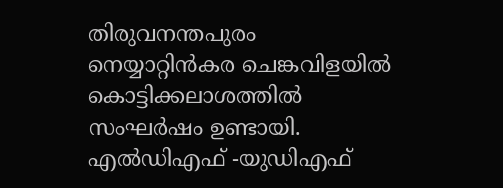തിരുവനന്തപുരം നെയ്യാറ്റിന്‍കര ചെങ്കവിളയില്‍ കൊട്ടിക്കലാശത്തില്‍ സംഘര്‍ഷം ഉണ്ടായി. എല്‍ഡിഎഫ് -യുഡിഎഫ്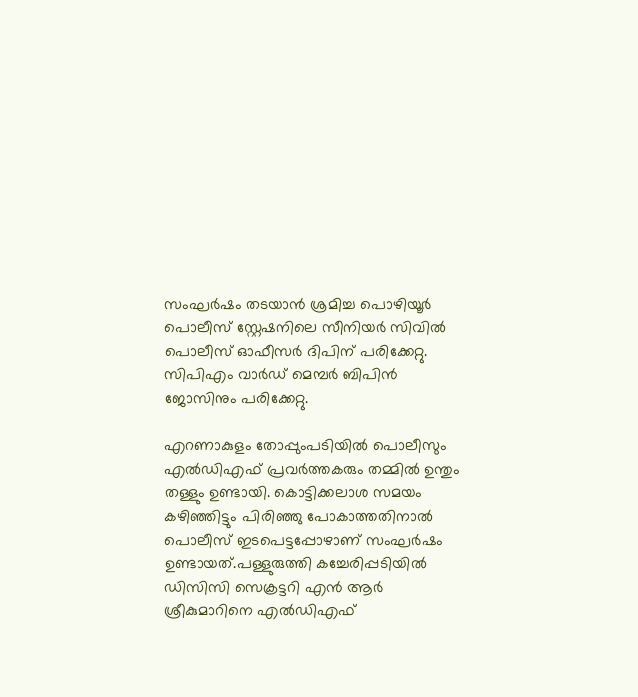സംഘര്‍ഷം തടയാന്‍ ശ്രമിച്ച പൊഴിയൂര്‍ പൊലീസ് സ്റ്റേഷനിലെ സീനിയര്‍ സിവില്‍ പൊലീസ് ഓഫീസര്‍ ദിപിന് പരിക്കേറ്റു. സിപിഎം വാര്‍ഡ് മെമ്പര്‍ ബിപിന്‍ ജോസിനും പരിക്കേറ്റു.

എറണാകുളം തോപ്പുംപടിയില്‍ പൊലീസും എല്‍ഡിഎഫ് പ്രവര്‍ത്തകരും തമ്മില്‍ ഉന്തും തള്ളും ഉണ്ടായി. കൊട്ടിക്കലാശ സമയം കഴിഞ്ഞിട്ടും പിരിഞ്ഞു പോകാത്തതിനാല്‍ പൊലീസ് ഇടപെട്ടപ്പോഴാണ് സംഘര്‍ഷം ഉണ്ടായത്.പള്ളുരുത്തി കച്ചേരിപ്പടിയില്‍ ഡിസിസി സെക്രട്ടറി എന്‍ ആര്‍ ശ്രീകുമാറിനെ എല്‍ഡിഎഫ്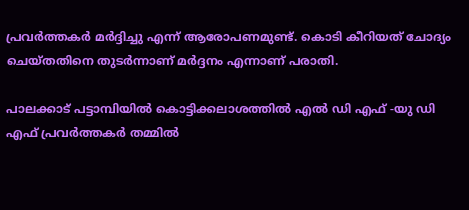പ്രവര്‍ത്തകര്‍ മര്‍ദ്ദിച്ചു എന്ന് ആരോപണമുണ്ട്. കൊടി കീറിയത് ചോദ്യം ചെയ്തതിനെ തുടര്‍ന്നാണ് മര്‍ദ്ദനം എന്നാണ് പരാതി.

പാലക്കാട് പട്ടാമ്പിയില്‍ കൊട്ടിക്കലാശത്തില്‍ എല്‍ ഡി എഫ് -യു ഡി എഫ് പ്രവര്‍ത്തകര്‍ തമ്മില്‍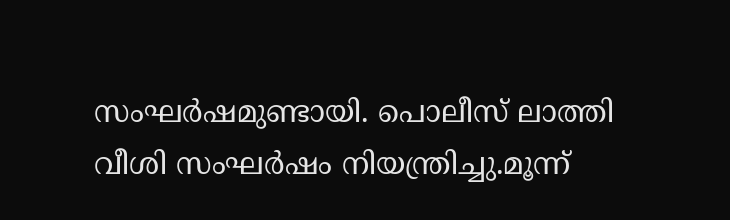സംഘര്‍ഷമുണ്ടായി. പൊലീസ് ലാത്തി വീശി സംഘര്‍ഷം നിയന്ത്രിച്ചു.മൂന്ന്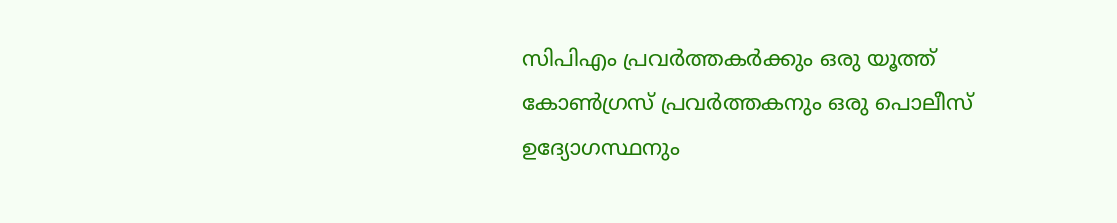സിപിഎം പ്രവര്‍ത്തകര്‍ക്കും ഒരു യൂത്ത് കോണ്‍ഗ്രസ് പ്രവര്‍ത്തകനും ഒരു പൊലീസ് ഉദ്യോഗസ്ഥനും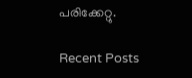പരിക്കേറ്റു.

Recent Posts